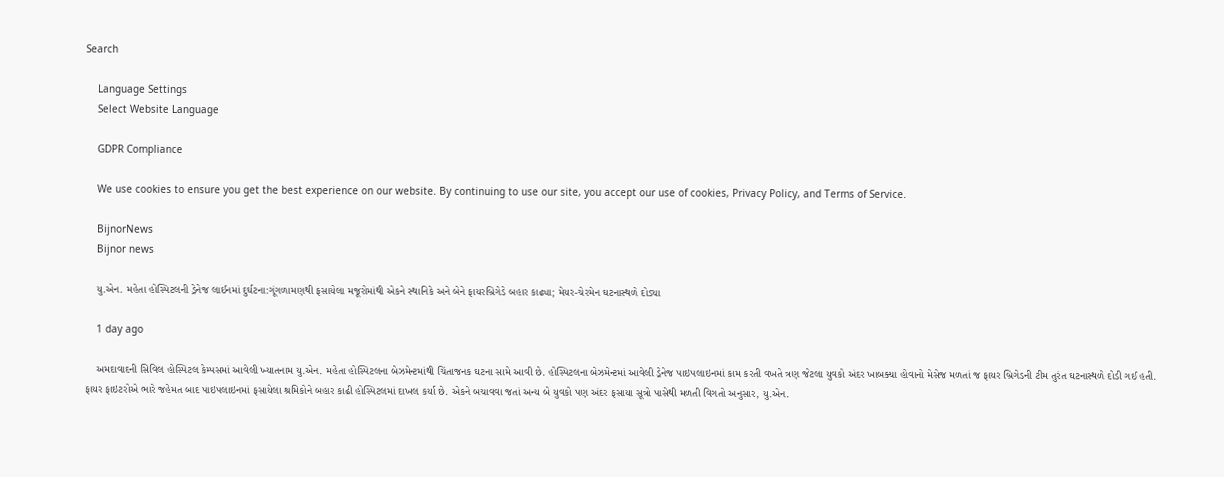Search

    Language Settings
    Select Website Language

    GDPR Compliance

    We use cookies to ensure you get the best experience on our website. By continuing to use our site, you accept our use of cookies, Privacy Policy, and Terms of Service.

    BijnorNews
    Bijnor news

    યુ.એન. મહેતા હોસ્પિટલની ડ્રેનેજ લાઈનમાં દુર્ઘટના:ગૂંગળામણથી ફસાયેલા મજૂરોમાંથી એકને સ્થાનિકે અને બેને ફાયરબ્રિગેડે બહાર કાઢ્યા; મેયર-ચેરમેન ઘટનાસ્થળે દોડ્યા

    1 day ago

    અમદાવાદની સિવિલ હોસ્પિટલ કેમ્પસમાં આવેલી ખ્યાતનામ યુ.એન. મહેતા હોસ્પિટલના બેઝમેન્ટમાંથી ચિંતાજનક ઘટના સામે આવી છે. હોસ્પિટલના બેઝમેન્ટમાં આવેલી ડ્રેનેજ પાઇપલાઇનમાં કામ કરતી વખતે ત્રણ જેટલા યુવકો અંદર ખાબક્યા હોવાનો મેસેજ મળતાં જ ફાયર બ્રિગેડની ટીમ તુરંત ઘટનાસ્થળે દોડી ગઈ હતી. ફાયર ફાઇટરોએ ભારે જહેમત બાદ પાઇપલાઇનમાં ફસાયેલા શ્રમિકોને બહાર કાઢી હોસ્પિટલમાં દાખલ કર્યા છે. એકને બચાવવા જતાં અન્ય બે યુવકો પણ અંદર ફસાયા સૂત્રો પાસેથી મળતી વિગતો અનુસાર, યુ.એન.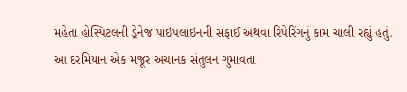મહેતા હોસ્પિટલની ડ્રેનેજ પાઇપલાઇનની સફાઈ અથવા રિપેરિંગનું કામ ચાલી રહ્યું હતું. આ દરમિયાન એક મજૂર અચાનક સંતુલન ગુમાવતા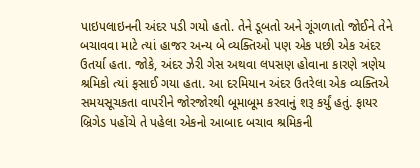પાઇપલાઇનની અંદર પડી ગયો હતો. તેને ડૂબતો અને ગૂંગળાતો જોઈને તેને બચાવવા માટે ત્યાં હાજર અન્ય બે વ્યક્તિઓ પણ એક પછી એક અંદર ઉતર્યા હતા. જોકે, અંદર ઝેરી ગેસ અથવા લપસણ હોવાના કારણે ત્રણેય શ્રમિકો ત્યાં ફસાઈ ગયા હતા. આ દરમિયાન અંદર ઉતરેલા એક વ્યક્તિએ સમયસૂચકતા વાપરીને જોરજોરથી બૂમાબૂમ કરવાનું શરૂ કર્યું હતું. ફાયર બ્રિગેડ પહોંચે તે પહેલા એકનો આબાદ બચાવ શ્રમિકની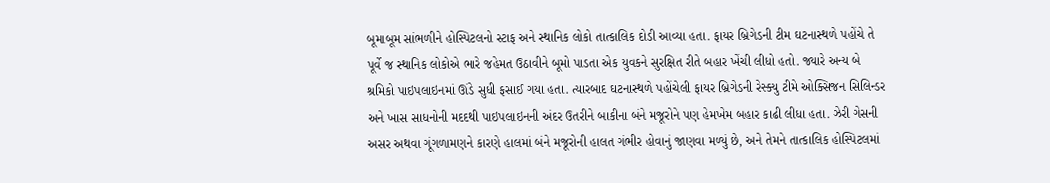બૂમાબૂમ સાંભળીને હોસ્પિટલનો સ્ટાફ અને સ્થાનિક લોકો તાત્કાલિક દોડી આવ્યા હતા. ફાયર બ્રિગેડની ટીમ ઘટનાસ્થળે પહોંચે તે પૂર્વે જ સ્થાનિક લોકોએ ભારે જહેમત ઉઠાવીને બૂમો પાડતા એક યુવકને સુરક્ષિત રીતે બહાર ખેંચી લીધો હતો. જ્યારે અન્ય બે શ્રમિકો પાઇપલાઇનમાં ઊંડે સુધી ફસાઈ ગયા હતા. ત્યારબાદ ઘટનાસ્થળે પહોંચેલી ફાયર બ્રિગેડની રેસ્ક્યુ ટીમે ઓક્સિજન સિલિન્ડર અને ખાસ સાધનોની મદદથી પાઇપલાઇનની અંદર ઉતરીને બાકીના બંને મજૂરોને પણ હેમખેમ બહાર કાઢી લીધા હતા. ઝેરી ગેસની અસર અથવા ગૂંગળામણને કારણે હાલમાં બંને મજૂરોની હાલત ગંભીર હોવાનું જાણવા મળ્યું છે, અને તેમને તાત્કાલિક હોસ્પિટલમાં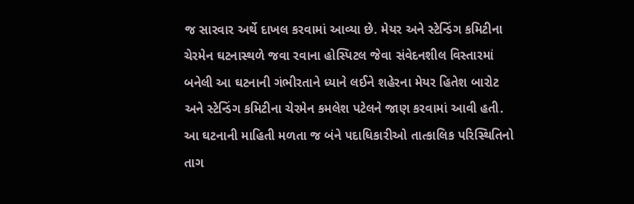જ સારવાર અર્થે દાખલ કરવામાં આવ્યા છે. મેયર અને સ્ટેન્ડિંગ કમિટીના ચેરમેન ઘટનાસ્થળે જવા રવાના હોસ્પિટલ જેવા સંવેદનશીલ વિસ્તારમાં બનેલી આ ઘટનાની ગંભીરતાને ધ્યાને લઈને શહેરના મેયર હિતેશ બારોટ અને સ્ટેન્ડિંગ કમિટીના ચેરમેન કમલેશ પટેલને જાણ કરવામાં આવી હતી. આ ઘટનાની માહિતી મળતા જ બંને પદાધિકારીઓ તાત્કાલિક પરિસ્થિતિનો તાગ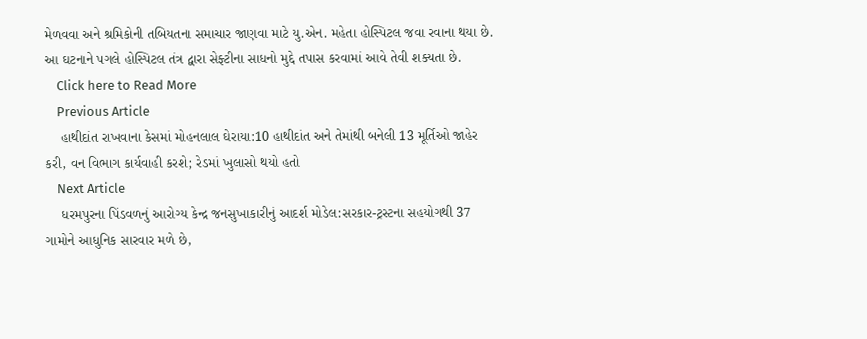મેળવવા અને શ્રમિકોની તબિયતના સમાચાર જાણવા માટે યુ.એન. મહેતા હોસ્પિટલ જવા રવાના થયા છે. આ ઘટનાને પગલે હોસ્પિટલ તંત્ર દ્વારા સેફ્ટીના સાધનો મુદ્દે તપાસ કરવામાં આવે તેવી શક્યતા છે.
    Click here to Read More
    Previous Article
    હાથીદાંત રાખવાના કેસમાં મોહનલાલ ઘેરાયા:10 હાથીદાંત અને તેમાંથી બનેલી 13 મૂર્તિઓ જાહેર કરી, વન વિભાગ કાર્યવાહી કરશે; રેડમાં ખુલાસો થયો હતો
    Next Article
    ધરમપુરના પિંડવળનું આરોગ્ય કેન્દ્ર જનસુખાકારીનું આદર્શ મોડેલ:સરકાર-ટ્રસ્ટના સહયોગથી 37 ગામોને આધુનિક સારવાર મળે છે,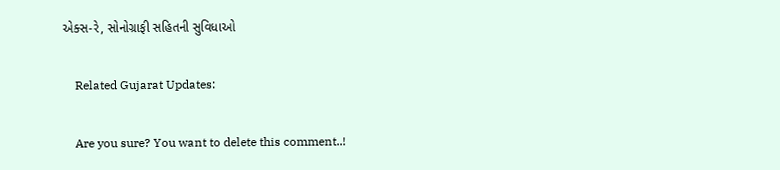એક્સ-રે, સોનોગ્રાફી સહિતની સુવિધાઓ

    Related Gujarat Updates:

    Are you sure? You want to delete this comment..!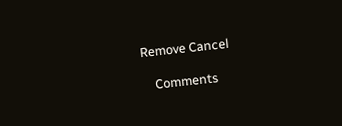Remove Cancel

    Comments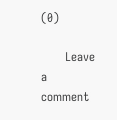(0)

      Leave a comment